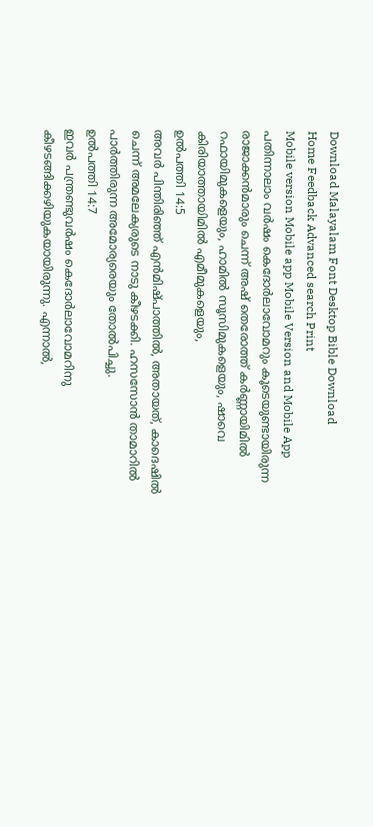Download Malayalam Font Desktop Bible Download
Home Feedback Advanced search Print
Mobile version Mobile app Mobile Version and Mobile App
പതിന്നാലാം വര്‍ഷം കെദോര്‍ലാവോമറും കൂടെയുണ്ടായിരുന്ന രാജാക്കന്‍മാരും ചെന്ന് അഷ് തെരോത്ത് കര്‍ണ്ണായിമില്‍ റഫായിമുകളെയും, ഹാമില്‍ സൂസിമുകളെയും, ഷാവെ കിരിയാത്തായിമില്‍ എമീമുകളെയും,
ഉല്‍പത്തി 14:5
അവര്‍ പിന്തിരിഞ്ഞ് എന്‍മിഷ്പാത്തില്‍, അതായത്, കാദെഷില്‍ ചെന്ന് അമലേക്യരുടെ നാടു കീഴടക്കി. ഹസസോന്‍ താമാറില്‍ പാര്‍ത്തിരുന്ന അമോര്യരെയും തോല്‍പിച്ചു.
ഉല്‍പത്തി 14:7
ഇവര്‍ പന്ത്രണ്ടുവര്‍ഷം കെദോര്‍ലാവോമറിനു കീഴടങ്ങിക്കഴിയുകയായിരുന്നു. എന്നാല്‍,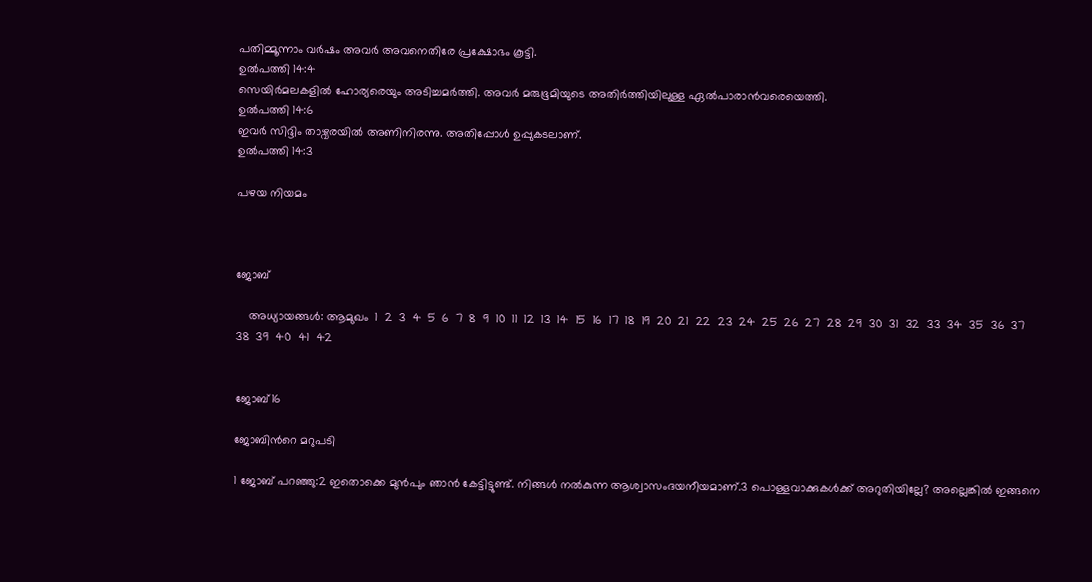പതിമ്മൂന്നാം വര്‍ഷം അവര്‍ അവനെതിരേ പ്രക്ഷോഭം കൂട്ടി.
ഉല്‍പത്തി 14:4
സെയിര്‍മലകളില്‍ ഹോര്യരെയും അടിച്ചമര്‍ത്തി. അവര്‍ മരുഭൂമിയുടെ അതിര്‍ത്തിയിലുള്ള ഏല്‍പാരാന്‍വരെയെത്തി.
ഉല്‍പത്തി 14:6
ഇവര്‍ സിദ്ദിം താഴ്വരയില്‍ അണിനിരന്നു. അതിപ്പോള്‍ ഉപ്പുകടലാണ്.
ഉല്‍പത്തി 14:3

പഴയ നിയമം



ജോബ്

    അധ്യായങ്ങള്‍: ആമുഖം  1  2  3  4  5  6  7  8  9  10  11  12  13  14  15  16  17  18  19  20  21  22  23  24  25  26  27  28  29  30  31  32  33  34  35  36  37  38  39  40  41  42


ജോബ്16

ജോബിന്‍റെ മറുപടി

1 ജോബ് പറഞ്ഞു:2 ഇതൊക്കെ മുന്‍പും ഞാന്‍ കേട്ടിട്ടുണ്ട്. നിങ്ങള്‍ നല്‍കുന്ന ആശ്വാസംദയനീയമാണ്.3 പൊള്ളവാക്കുകള്‍ക്ക് അറുതിയില്ലേ? അല്ലെങ്കില്‍ ഇങ്ങനെ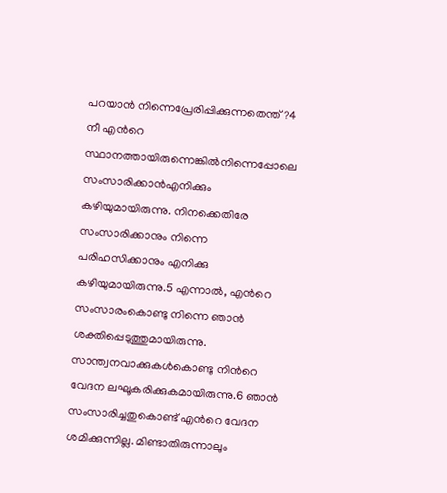പറയാന്‍ നിന്നെപ്രേരിപ്പിക്കുന്നതെന്ത്?4 നീ എന്‍റെ സ്ഥാനത്തായിരുന്നെങ്കില്‍നിന്നെപ്പോലെ സംസാരിക്കാന്‍എനിക്കും കഴിയുമായിരുന്നു. നിനക്കെതിരേ സംസാരിക്കാനും നിന്നെ പരിഹസിക്കാനും എനിക്കു കഴിയുമായിരുന്നു.5 എന്നാല്‍, എന്‍റെ സംസാരംകൊണ്ടു നിന്നെ ഞാന്‍ ശക്തിപ്പെടുത്തുമായിരുന്നു. സാന്ത്വനവാക്കുകള്‍കൊണ്ടു നിന്‍റെ വേദന ലഘൂകരിക്കുകമായിരുന്നു.6 ഞാന്‍ സംസാരിച്ചതുകൊണ്ട് എന്‍റെ വേദന ശമിക്കുന്നില്ല. മിണ്ടാതിരുന്നാലും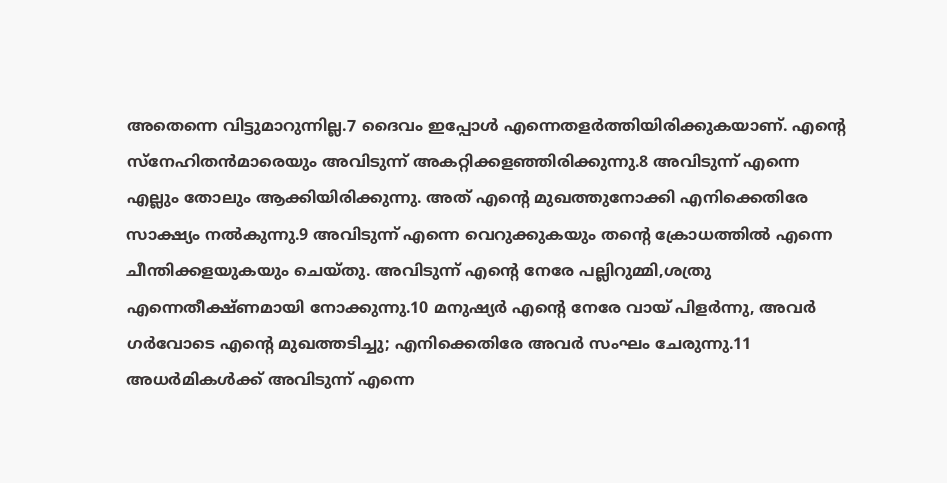അതെന്നെ വിട്ടുമാറുന്നില്ല.7 ദൈവം ഇപ്പോള്‍ എന്നെതളര്‍ത്തിയിരിക്കുകയാണ്. എന്‍റെ സ്നേഹിതന്‍മാരെയും അവിടുന്ന് അകറ്റിക്കളഞ്ഞിരിക്കുന്നു.8 അവിടുന്ന് എന്നെ എല്ലും തോലും ആക്കിയിരിക്കുന്നു. അത് എന്‍റെ മുഖത്തുനോക്കി എനിക്കെതിരേ സാക്ഷ്യം നല്‍കുന്നു.9 അവിടുന്ന് എന്നെ വെറുക്കുകയും തന്‍റെ ക്രോധത്തില്‍ എന്നെ ചീന്തിക്കളയുകയും ചെയ്തു. അവിടുന്ന് എന്‍റെ നേരേ പല്ലിറുമ്മി,ശത്രു എന്നെതീക്ഷ്ണമായി നോക്കുന്നു.10 മനുഷ്യര്‍ എന്‍റെ നേരേ വായ് പിളര്‍ന്നു, അവര്‍ ഗര്‍വോടെ എന്‍റെ മുഖത്തടിച്ചു; എനിക്കെതിരേ അവര്‍ സംഘം ചേരുന്നു.11 അധര്‍മികള്‍ക്ക് അവിടുന്ന് എന്നെ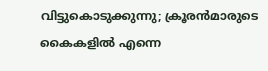വിട്ടുകൊടുക്കുന്നു; ക്രൂരന്‍മാരുടെ കൈകളില്‍ എന്നെ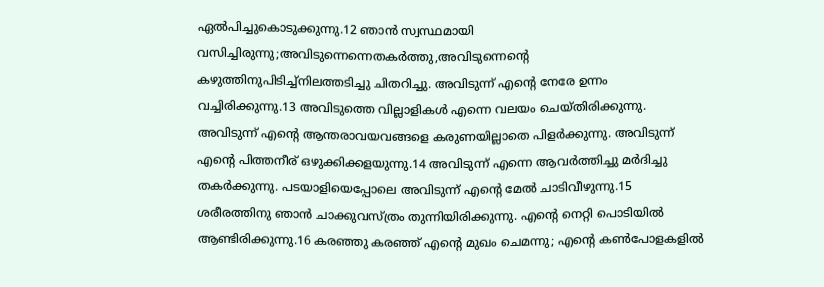ഏല്‍പിച്ചുകൊടുക്കുന്നു.12 ഞാന്‍ സ്വസ്ഥമായി വസിച്ചിരുന്നു;അവിടുന്നെന്നെതകര്‍ത്തു,അവിടുന്നെന്‍റെ കഴുത്തിനുപിടിച്ച്നിലത്തടിച്ചു ചിതറിച്ചു. അവിടുന്ന് എന്‍റെ നേരേ ഉന്നം വച്ചിരിക്കുന്നു.13 അവിടുത്തെ വില്ലാളികള്‍ എന്നെ വലയം ചെയ്തിരിക്കുന്നു. അവിടുന്ന് എന്‍റെ ആന്തരാവയവങ്ങളെ കരുണയില്ലാതെ പിളര്‍ക്കുന്നു. അവിടുന്ന് എന്‍റെ പിത്തനീര് ഒഴുക്കിക്കളയുന്നു.14 അവിടുന്ന് എന്നെ ആവര്‍ത്തിച്ചു മര്‍ദിച്ചു തകര്‍ക്കുന്നു. പടയാളിയെപ്പോലെ അവിടുന്ന് എന്‍റെ മേല്‍ ചാടിവീഴുന്നു.15 ശരീരത്തിനു ഞാന്‍ ചാക്കുവസ്ത്രം തുന്നിയിരിക്കുന്നു. എന്‍റെ നെറ്റി പൊടിയില്‍ ആണ്ടിരിക്കുന്നു.16 കരഞ്ഞു കരഞ്ഞ് എന്‍റെ മുഖം ചെമന്നു; എന്‍റെ കണ്‍പോളകളില്‍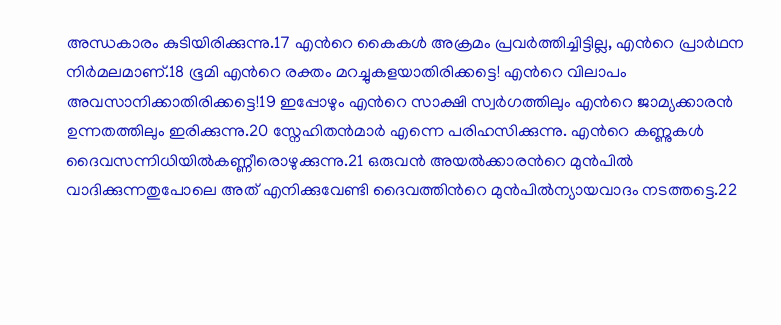അന്ധകാരം കുടിയിരിക്കുന്നു.17 എന്‍റെ കൈകള്‍ അക്രമം പ്രവര്‍ത്തിച്ചിട്ടില്ല, എന്‍റെ പ്രാര്‍ഥന നിര്‍മലമാണ്.18 ഭൂമി എന്‍റെ രക്തം മറച്ചുകളയാതിരിക്കട്ടെ! എന്‍റെ വിലാപം അവസാനിക്കാതിരിക്കട്ടെ!19 ഇപ്പോഴും എന്‍റെ സാക്ഷി സ്വര്‍ഗത്തിലും എന്‍റെ ജാമ്യക്കാരന്‍ ഉന്നതത്തിലും ഇരിക്കുന്നു.20 സ്നേഹിതന്‍മാര്‍ എന്നെ പരിഹസിക്കുന്നു. എന്‍റെ കണ്ണുകള്‍ ദൈവസന്നിധിയില്‍കണ്ണീരൊഴുക്കുന്നു.21 ഒരുവന്‍ അയല്‍ക്കാരന്‍റെ മുന്‍പില്‍ വാദിക്കുന്നതുപോലെ അത് എനിക്കുവേണ്ടി ദൈവത്തിന്‍റെ മുന്‍പില്‍ന്യായവാദം നടത്തട്ടെ.22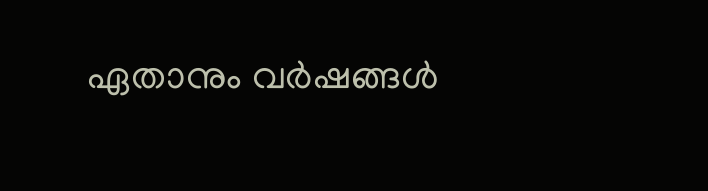ഏതാനും വര്‍ഷങ്ങള്‍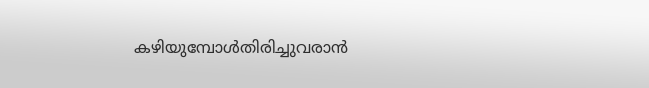കഴിയുമ്പോള്‍തിരിച്ചുവരാന്‍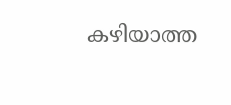കഴിയാത്ത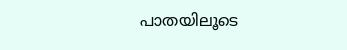പാതയിലൂടെ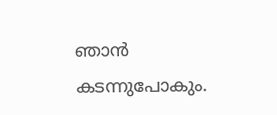ഞാന്‍ കടന്നുപോകും.